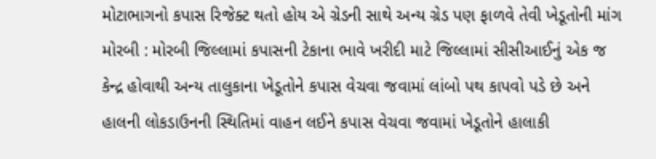મોટાભાગનો કપાસ રિજેક્ટ થતો હોય એ ગ્રેડની સાથે અન્ય ગ્રેડ પણ ફાળવે તેવી ખેડૂતોની માંગ મોરબી : મોરબી જિલ્લામાં કપાસની ટેકાના ભાવે ખરીદી માટે જિલ્લામાં સીસીઆઈનું એક જ કેન્દ્ર હોવાથી અન્ય તાલુકાના ખેડૂતોને કપાસ વેચવા જવામાં લાંબો પથ કાપવો પડે છે અને હાલની લોકડાઉનની સ્થિતિમાં વાહન લઈને કપાસ વેચવા જવામાં ખેડૂતોને હાલાકી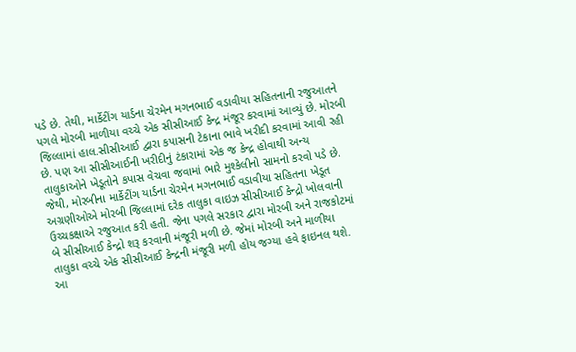પડે છે. તેથી, માર્કેટીંગ યાર્ડના ચેરમેન મગનભાઈ વડાવીયા સહિતનાની રજુઆતને પગલે મોરબી માળીયા વચ્ચે એક સીસીઆઈ કેન્દ્ર મંજૂર કરવામાં આવ્યું છે. મોરબી જિલ્લામાં હાલ.સીસીઆઈ દ્વારા કપાસની ટેકાના ભાવે ખરીદી કરવામાં આવી રહી છે. પણ આ સીસીઆઈની ખરીદીનું ટંકારામાં એક જ કેન્દ્ર હોવાથી અન્ય તાલુકાઓને ખેડૂતોને કપાસ વેચવા જવામાં ભારે મુશ્કેલીનો સામનો કરવો પડે છે. જેથી, મોરબીના માર્કેટીંગ યાર્ડના ચેરમેન મગનભાઈ વડાવીયા સહિતના ખેડૂત અગ્રણીઓએ મોરબી જિલ્લામાં દરેક તાલુકા વાઇઝ સીસીઆઈ કેન્દ્રો ખોલવાની ઉચ્ચકક્ષાએ રજુઆત કરી હતી. જેના પગલે સરકાર દ્વારા મોરબી અને રાજકોટમાં બે સીસીઆઈ કેન્દ્રો શરૂ કરવાની મંજૂરી મળી છે. જેમાં મોરબી અને માળીયા તાલુકા વચ્ચે એક સીસીઆઈ કેન્દ્રની મંજૂરી મળી હોય જગ્યા હવે ફાઇનલ થશે. આ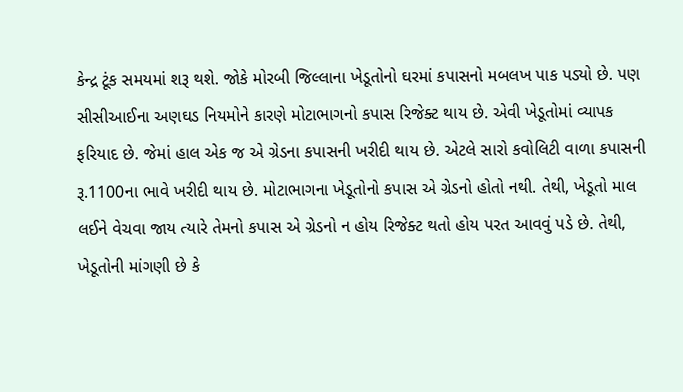કેન્દ્ર ટૂંક સમયમાં શરૂ થશે. જોકે મોરબી જિલ્લાના ખેડૂતોનો ઘરમાં કપાસનો મબલખ પાક પડ્યો છે. પણ સીસીઆઈના અણઘડ નિયમોને કારણે મોટાભાગનો કપાસ રિજેક્ટ થાય છે. એવી ખેડૂતોમાં વ્યાપક ફરિયાદ છે. જેમાં હાલ એક જ એ ગ્રેડના કપાસની ખરીદી થાય છે. એટલે સારો કવોલિટી વાળા કપાસની રૂ.1100ના ભાવે ખરીદી થાય છે. મોટાભાગના ખેડૂતોનો કપાસ એ ગ્રેડનો હોતો નથી. તેથી, ખેડૂતો માલ લઈને વેચવા જાય ત્યારે તેમનો કપાસ એ ગ્રેડનો ન હોય રિજેક્ટ થતો હોય પરત આવવું પડે છે. તેથી, ખેડૂતોની માંગણી છે કે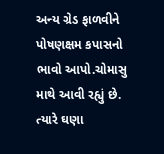અન્ય ગ્રેડ ફાળવીને પોષણક્ષમ કપાસનો ભાવો આપો.ચોમાસુ માથે આવી રહ્યું છે. ત્યારે ઘણા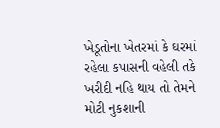ખેડૂતોના ખેતરમાં કે ઘરમાં રહેલા કપાસની વહેલી તકે ખરીદી નહિ થાય તો તેમને મોટી નુકશાની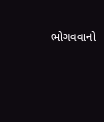ભોગવવાનો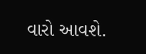વારો આવશે.